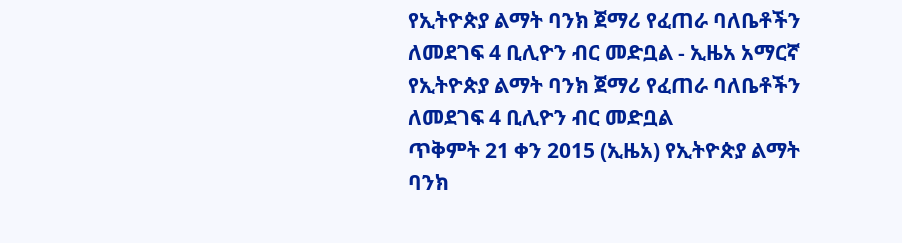የኢትዮጵያ ልማት ባንክ ጀማሪ የፈጠራ ባለቤቶችን ለመደገፍ 4 ቢሊዮን ብር መድቧል - ኢዜአ አማርኛ
የኢትዮጵያ ልማት ባንክ ጀማሪ የፈጠራ ባለቤቶችን ለመደገፍ 4 ቢሊዮን ብር መድቧል
ጥቅምት 21 ቀን 2015 (ኢዜአ) የኢትዮጵያ ልማት ባንክ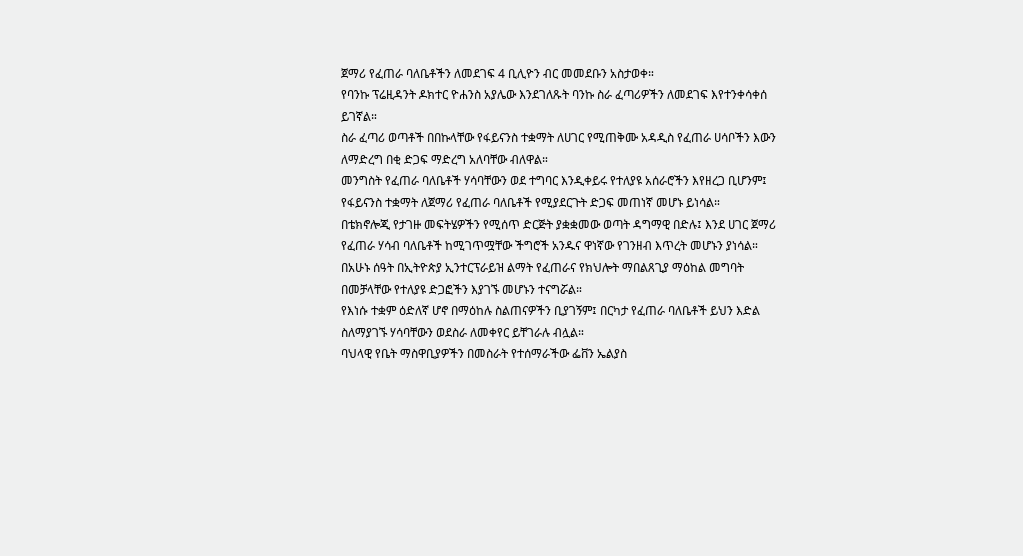ጀማሪ የፈጠራ ባለቤቶችን ለመደገፍ 4 ቢሊዮን ብር መመደቡን አስታወቀ።
የባንኩ ፕሬዚዳንት ዶክተር ዮሐንስ አያሌው እንደገለጹት ባንኩ ስራ ፈጣሪዎችን ለመደገፍ እየተንቀሳቀሰ ይገኛል።
ስራ ፈጣሪ ወጣቶች በበኩላቸው የፋይናንስ ተቋማት ለሀገር የሚጠቅሙ አዳዲስ የፈጠራ ሀሳቦችን እውን ለማድረግ በቂ ድጋፍ ማድረግ አለባቸው ብለዋል።
መንግስት የፈጠራ ባለቤቶች ሃሳባቸውን ወደ ተግባር እንዲቀይሩ የተለያዩ አሰራሮችን እየዘረጋ ቢሆንም፤ የፋይናንስ ተቋማት ለጀማሪ የፈጠራ ባለቤቶች የሚያደርጉት ድጋፍ መጠነኛ መሆኑ ይነሳል።
በቴክኖሎጂ የታገዙ መፍትሄዎችን የሚሰጥ ድርጅት ያቋቋመው ወጣት ዳግማዊ በድሉ፤ እንደ ሀገር ጀማሪ የፈጠራ ሃሳብ ባለቤቶች ከሚገጥሟቸው ችግሮች አንዱና ዋነኛው የገንዘብ እጥረት መሆኑን ያነሳል።
በአሁኑ ሰዓት በኢትዮጵያ ኢንተርፕራይዝ ልማት የፈጠራና የክህሎት ማበልጸጊያ ማዕከል መግባት በመቻላቸው የተለያዩ ድጋፎችን እያገኙ መሆኑን ተናግሯል።
የእነሱ ተቋም ዕድለኛ ሆኖ በማዕከሉ ስልጠናዎችን ቢያገኝም፤ በርካታ የፈጠራ ባለቤቶች ይህን እድል ስለማያገኙ ሃሳባቸውን ወደስራ ለመቀየር ይቸገራሉ ብሏል።
ባህላዊ የቤት ማስዋቢያዎችን በመስራት የተሰማራችው ፌቨን ኤልያስ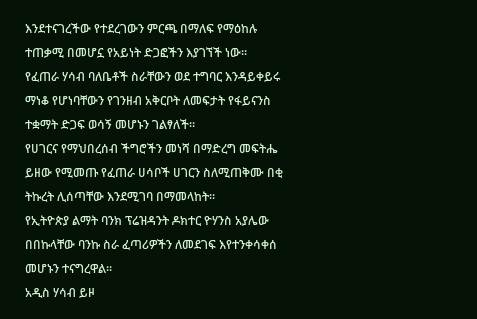እንደተናገረችው የተደረገውን ምርጫ በማለፍ የማዕከሉ ተጠቃሚ በመሆኗ የአይነት ድጋፎችን እያገኘች ነው።
የፈጠራ ሃሳብ ባለቤቶች ስራቸውን ወደ ተግባር እንዳይቀይሩ ማነቆ የሆነባቸውን የገንዘብ አቅርቦት ለመፍታት የፋይናንስ ተቋማት ድጋፍ ወሳኝ መሆኑን ገልፃለች።
የሀገርና የማህበረሰብ ችግሮችን መነሻ በማድረግ መፍትሔ ይዘው የሚመጡ የፈጠራ ሀሳቦች ሀገርን ስለሚጠቅሙ በቂ ትኩረት ሊሰጣቸው እንደሚገባ በማመላከት።
የኢትዮጵያ ልማት ባንክ ፕሬዝዳንት ዶክተር ዮሃንስ አያሌው በበኩላቸው ባንኩ ስራ ፈጣሪዎችን ለመደገፍ እየተንቀሳቀሰ መሆኑን ተናግረዋል።
አዲስ ሃሳብ ይዞ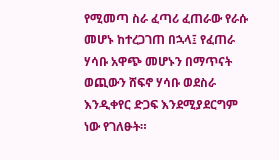የሚመጣ ስራ ፈጣሪ ፈጠራው የራሱ መሆኑ ከተረጋገጠ በኋላ፤ የፈጠራ ሃሳቡ አዋጭ መሆኑን በማጥናት ወጪውን ሸፍኖ ሃሳቡ ወደስራ እንዲቀየር ድጋፍ እንደሚያደርግም ነው የገለፁት።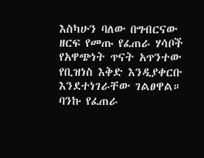እስካሁን ባለው በግብርናው ዘርፍ የመጡ የፈጠራ ሃሳቦች የአዋጭነት ጥናት አጥንተው የቢዝነስ እቅድ እንዲያቀርቡ እንደተነገራቸው ገልፀዋል።
ባንኩ የፈጠራ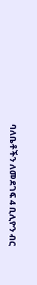ባለቤቶችን ለመደገፍ 4 ቢሊዮን ብር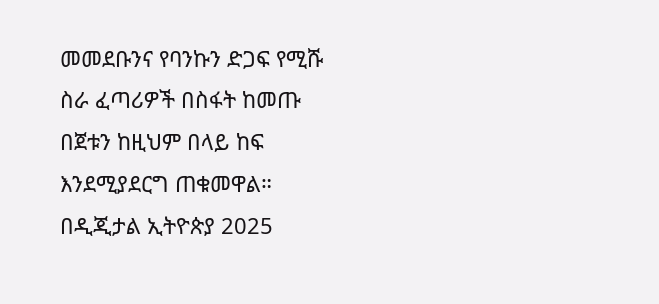መመደቡንና የባንኩን ድጋፍ የሚሹ ስራ ፈጣሪዎች በስፋት ከመጡ በጀቱን ከዚህም በላይ ከፍ እንደሚያደርግ ጠቁመዋል።
በዲጂታል ኢትዮጵያ 2025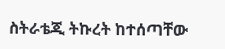ስትራቴጂ ትኩረት ከተሰጣቸው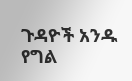ጉዳዮች አንዱ የግል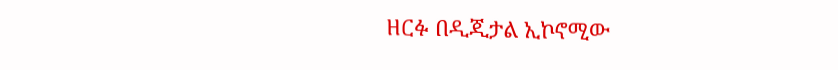ዘርፉ በዲጂታል ኢኮኖሚው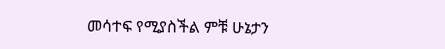መሳተፍ የሚያስችል ምቹ ሁኔታን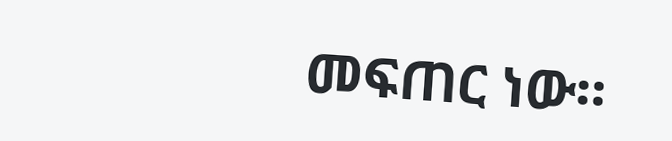መፍጠር ነው።